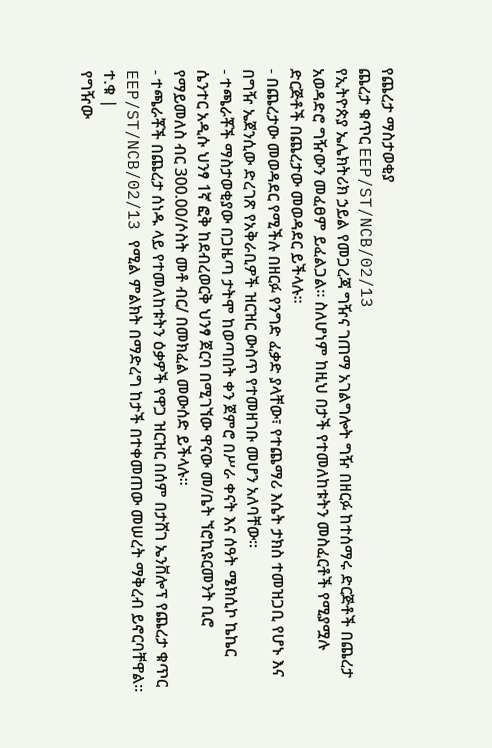የጨረታ ማስታወቂያ
ጨረታ ቁጥር EEP/ST/NCB/02/13
የኢትዮጵያ ኤሌክትሪክ ኃይል የመጋረጃ ግዥና ገጠማ አገልግሎት ግዥ በዘርፉ ከተሰማሩ ድርጅቶች በጨረታ አወዳድሮ ግዥውን መፈፀም ይፈልጋል፡፡ ስለሆነም ከዚህ በታች የተመለከቱትን መስፈርቶች የሚያሟሉ ድርጅቶች በጨረታው መወዳደር ይችላሉ፡፡
- በጨረታው መወዳደር የሚችሉ በዘርፉ የንግድ ፈቃድ ያላቸው፣ የተጨማሪ እሴት ታክስ ተመዝጋቢ የሆኑ እና በግዥ ኤጀንሲው ድረገጽ የአቅራቢዎች ዝርዝር ውስጥ የተመዘገቡ መሆን አለባቸው፡፡
- ተጫራቾች ማስታወቂያው በጋዜጣ ታትሞ ከወጣበት ቀን ጀምሮ በሥራ ቀናት እና ሰዓት ሜክሲኮ ኬኬር ሴንተር አዲሱ ህንፃ 1ኛ ፎቅ ከደብረወርቅ ህንፃ ጀርባ በሚገኘው ዋናው መ/ቤት ኘሮኪዩርመንት ቢሮ የማይመለስ ብር 300.00/ሶስት መቶ ብር/ በመክፈል መውሰድ ይችላሉ፡፡
- ተጫራቾች በጨረታ ሰነዱ ላይ የተመለከቱትን ዕቃዎች የዋጋ ዝርዝር በሰም በታሸገ ኤንቨሎፕ የጨረታ ቁጥር EEP/ST/NCB/02/13 የሚል ምልክት በማድረግ ከታች በተቀመጠው መሠረት ማቅረብ ይኖርባቸዋል፡፡
ተ.ቁ |
የግዥው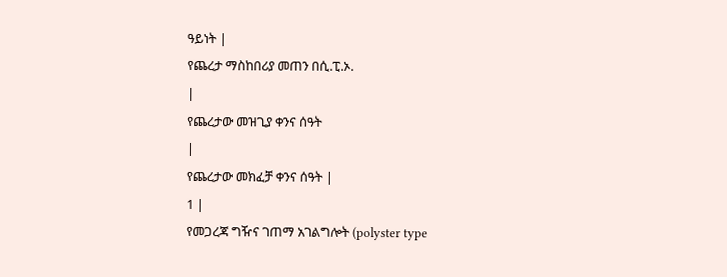ዓይነት |
የጨረታ ማስከበሪያ መጠን በሲ.ፒ.ኦ.
|
የጨረታው መዝጊያ ቀንና ሰዓት
|
የጨረታው መክፈቻ ቀንና ሰዓት |
1 |
የመጋረጃ ግዥና ገጠማ አገልግሎት (polyster type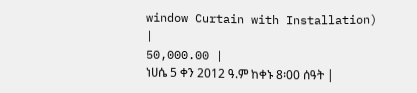window Curtain with Installation)
|
50,000.00 |
ነሀሴ 5 ቀን 2012 ዓ.ም ከቀኑ 8፡00 ሰዓት |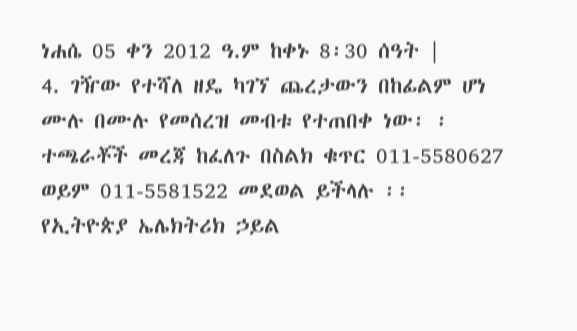ነሐሴ 05 ቀን 2012 ዓ.ም ከቀኑ 8፡30 ሰዓት |
4. ገዥው የተሻለ ዘዴ ካገኘ ጨረታውን በከፊልም ሆነ ሙሉ በሙሉ የመሰረዝ መብቱ የተጠበቀ ነው፡ ፡ ተጫራቾች መረጃ ከፈለጉ በስልክ ቁጥር 011-5580627 ወይም 011-5581522 መደወል ይችላሉ ፡፡
የኢትዮጵያ ኤሌክትሪክ ኃይል